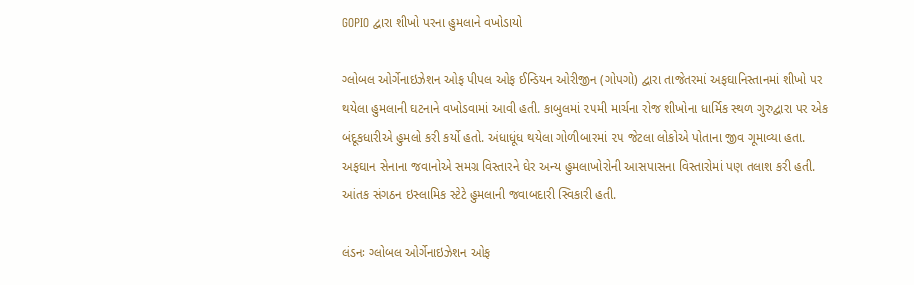GOPIO દ્વારા શીખો પરના હુમલાને વખોડાયો

ગ્લોબલ ઓર્ગેનાઇઝેશન ઓફ પીપલ ઓફ ઈન્ડિયન ઓરીજીન (ગોપગો) દ્વારા તાજેતરમાં અફઘાનિસ્તાનમાં શીખો પર થયેલા હુમલાની ઘટનાને વખોડવામાં આવી હતી. કાબુલમાં ૨૫મી માર્ચના રોજ શીખોના ધાર્મિક સ્થળ ગુરુદ્વારા પર એક બંદૂકધારીએ હુમલો કરી કર્યો હતો. અંધાધૂંધ થયેલા ગોળીબારમાં ૨૫ જેટલા લોકોએ પોતાના જીવ ગૂમાવ્યા હતા. અફઘાન સેનાના જવાનોએ સમગ્ર વિસ્તારને ઘેર અન્ય હુમલાખોરોની આસપાસના વિસ્તારોમાં પણ તલાશ કરી હતી. આંતક સંગઠન ઇસ્લામિક સ્ટેટે હુમલાની જવાબદારી સ્વિકારી હતી.

લંડનઃ ગ્લોબલ ઓર્ગેનાઇઝેશન ઓફ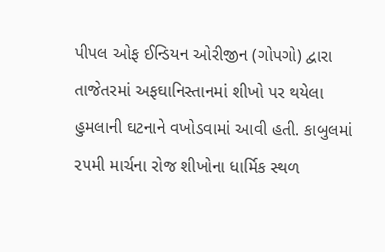પીપલ ઓફ ઈન્ડિયન ઓરીજીન (ગોપગો) દ્વારા તાજેતરમાં અફઘાનિસ્તાનમાં શીખો પર થયેલા હુમલાની ઘટનાને વખોડવામાં આવી હતી. કાબુલમાં ૨૫મી માર્ચના રોજ શીખોના ધાર્મિક સ્થળ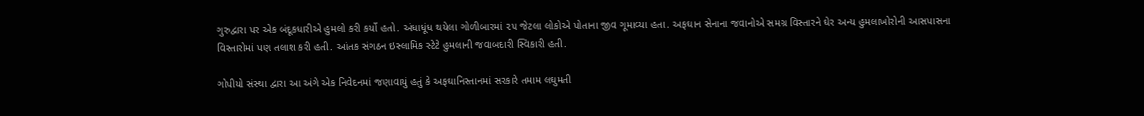ગુરુદ્વારા પર એક બંદૂકધારીએ હુમલો કરી કર્યો હતો. અંધાધૂંધ થયેલા ગોળીબારમાં ૨૫ જેટલા લોકોએ પોતાના જીવ ગૂમાવ્યા હતા. અફઘાન સેનાના જવાનોએ સમગ્ર વિસ્તારને ઘેર અન્ય હુમલાખોરોની આસપાસના વિસ્તારોમાં પણ તલાશ કરી હતી. આંતક સંગઠન ઇસ્લામિક સ્ટેટે હુમલાની જવાબદારી સ્વિકારી હતી.

ગોપીયો સંસ્થા દ્વારા આ અંગે એક નિવેદનમાં જણાવાયું હતું કે અફઘાનિસ્તાનમાં સરકારે તમામ લઘુમતી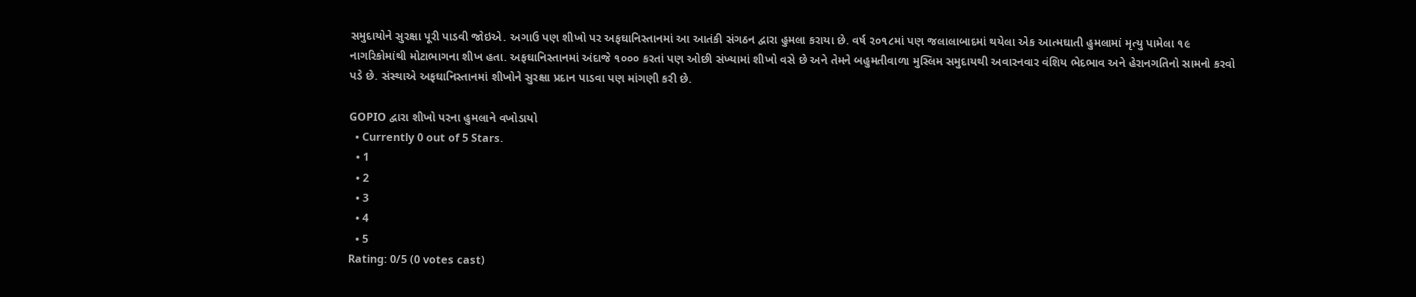સમુદાયોને સુરક્ષા પૂરી પાડવી જોઇએ. અગાઉ પણ શીખો પર અફઘાનિસ્તાનમાં આ આતંકી સંગઠન દ્વારા હુમલા કરાયા છે. વર્ષ ૨૦૧૮માં પણ જલાલાબાદમાં થયેલા એક આત્મઘાતી હુમલામાં મૃત્યુ પામેલા ૧૯ નાગરિકોમાંથી મોટાભાગના શીખ હતા. અફઘાનિસ્તાનમાં અંદાજે ૧૦૦૦ કરતાં પણ ઓછી સંખ્યામાં શીખો વસે છે અને તેમને બહુમતીવાળા મુસ્લિમ સમુદાયથી અવારનવાર વંશિય ભેદભાવ અને હેરાનગતિનો સામનો કરવો પડે છે. સંસ્થાએ અફઘાનિસ્તાનમાં શીખોને સુરક્ષા પ્રદાન પાડવા પણ માંગણી કરી છે.

GOPIO દ્વારા શીખો પરના હુમલાને વખોડાયો
  • Currently 0 out of 5 Stars.
  • 1
  • 2
  • 3
  • 4
  • 5
Rating: 0/5 (0 votes cast)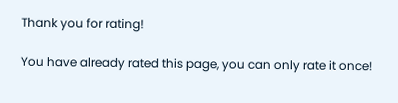Thank you for rating!

You have already rated this page, you can only rate it once!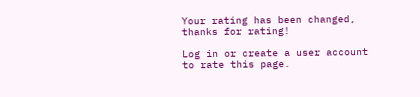Your rating has been changed, thanks for rating!

Log in or create a user account to rate this page.